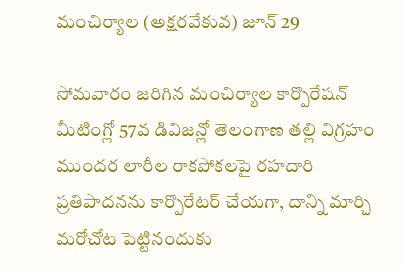మంచిర్యాల (అక్షరవేకువ) జూన్ 29

సోమవారం జరిగిన మంచిర్యాల కార్పొరేషన్ మీటింగ్లో 57వ డివిజన్లో తెలంగాణ తల్లి విగ్రహం ముందర లారీల రాకపోకలపై రహదారి ప్రతిపాదనను కార్పొరేటర్ చేయగా, దాన్ని మార్చి మరోచోట పెట్టినందుకు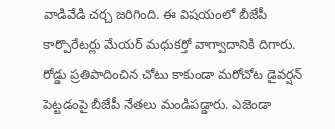వాడివేడి చర్చ జరిగింది. ఈ విషయంలో బీజేపీ కార్పొరేటర్లు మేయర్ మధుకర్తో వాగ్వాదానికి దిగారు.
రోడ్డు ప్రతిపాదించిన చోటు కాకుండా మరోచోట డైవర్షన్ పెట్టడంపై బీజేపీ నేతలు మండిపడ్డారు. ఎజెండా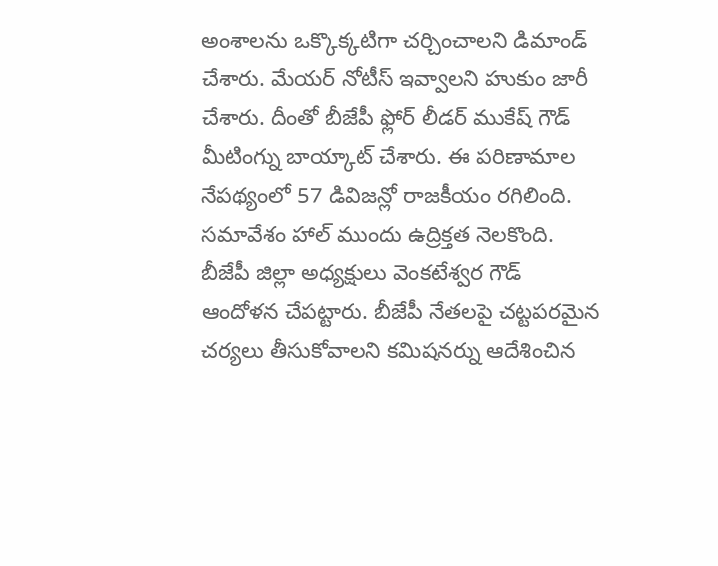అంశాలను ఒక్కొక్కటిగా చర్చించాలని డిమాండ్ చేశారు. మేయర్ నోటీస్ ఇవ్వాలని హుకుం జారీ చేశారు. దీంతో బీజేపీ ఫ్లోర్ లీడర్ ముకేష్ గౌడ్ మీటింగ్ను బాయ్కాట్ చేశారు. ఈ పరిణామాల నేపథ్యంలో 57 డివిజన్లో రాజకీయం రగిలింది. సమావేశం హాల్ ముందు ఉద్రిక్తత నెలకొంది.
బీజేపీ జిల్లా అధ్యక్షులు వెంకటేశ్వర గౌడ్ ఆందోళన చేపట్టారు. బీజేపీ నేతలపై చట్టపరమైన చర్యలు తీసుకోవాలని కమిషనర్ను ఆదేశించిన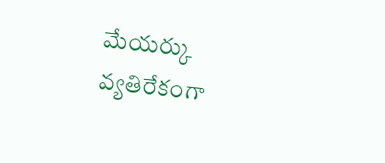మేయర్కు వ్యతిరేకంగా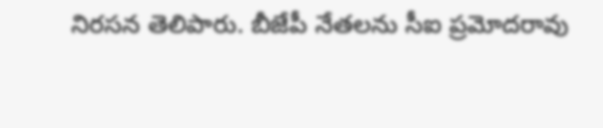నిరసన తెలిపారు. బీజేపీ నేతలను సీఐ ప్రమోదరావు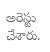అరెస్టు చేశారు.